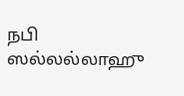நபி ஸல்லல்லாஹு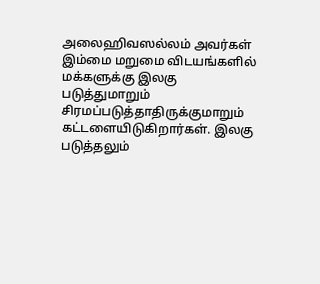அலைஹிவஸல்லம் அவர்கள் இம்மை மறுமை விடயங்களில் மக்களுக்கு இலகு படுத்துமாறும் சிரமப்படுத்தாதிருக்குமாறும் கட்டளையிடுகிறார்கள். இலகு படுத்தலும்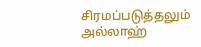சிரமப்படுத்தலும் அல்லாஹ்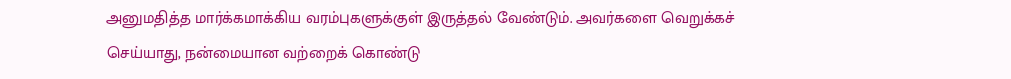அனுமதித்த மார்க்கமாக்கிய வரம்புகளுக்குள் இருத்தல் வேண்டும். அவர்களை வெறுக்கச் செய்யாது, நன்மையான வற்றைக் கொண்டு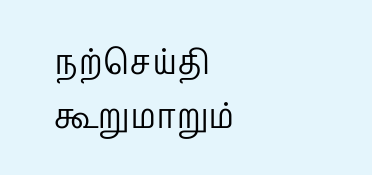நற்செய்தி கூறுமாறும்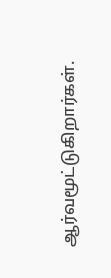ஆர்வமூட்டுகிறார்கள்.